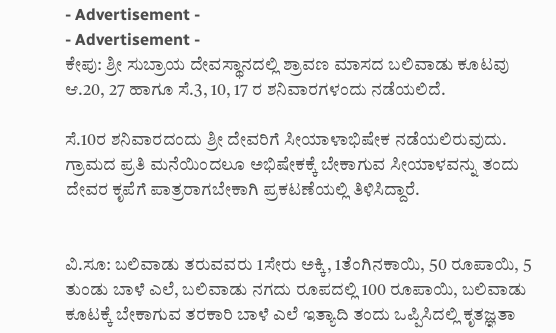- Advertisement -
- Advertisement -
ಕೇಪು: ಶ್ರೀ ಸುಬ್ರಾಯ ದೇವಸ್ಥಾನದಲ್ಲಿ ಶ್ರಾವಣ ಮಾಸದ ಬಲಿವಾಡು ಕೂಟವು ಆ.20, 27 ಹಾಗೂ ಸೆ.3, 10, 17 ರ ಶನಿವಾರಗಳಂದು ನಡೆಯಲಿದೆ.

ಸೆ.10ರ ಶನಿವಾರದಂದು ಶ್ರೀ ದೇವರಿಗೆ ಸೀಯಾಳಾಭಿಷೇಕ ನಡೆಯಲಿರುವುದು. ಗ್ರಾಮದ ಪ್ರತಿ ಮನೆಯಿಂದಲೂ ಅಭಿಷೇಕಕ್ಕೆ ಬೇಕಾಗುವ ಸೀಯಾಳವನ್ನು ತಂದು ದೇವರ ಕೃಪೆಗೆ ಪಾತ್ರರಾಗಬೇಕಾಗಿ ಪ್ರಕಟಣೆಯಲ್ಲಿ ತಿಳಿಸಿದ್ದಾರೆ.


ವಿ.ಸೂ: ಬಲಿವಾಡು ತರುವವರು 1ಸೇರು ಅಕ್ಕಿ, 1ತೆಂಗಿನಕಾಯಿ, 50 ರೂಪಾಯಿ, 5 ತುಂಡು ಬಾಳೆ ಎಲೆ, ಬಲಿವಾಡು ನಗದು ರೂಪದಲ್ಲಿ 100 ರೂಪಾಯಿ, ಬಲಿವಾಡು ಕೂಟಕ್ಕೆ ಬೇಕಾಗುವ ತರಕಾರಿ ಬಾಳೆ ಎಲೆ ಇತ್ಯಾದಿ ತಂದು ಒಪ್ಪಿಸಿದಲ್ಲಿ ಕೃತಜ್ಞತಾ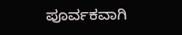ಪೂರ್ವಕವಾಗಿ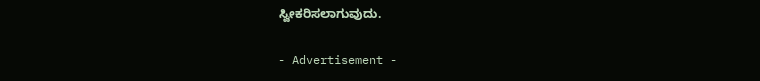ಸ್ವೀಕರಿಸಲಾಗುವುದು.

- Advertisement -